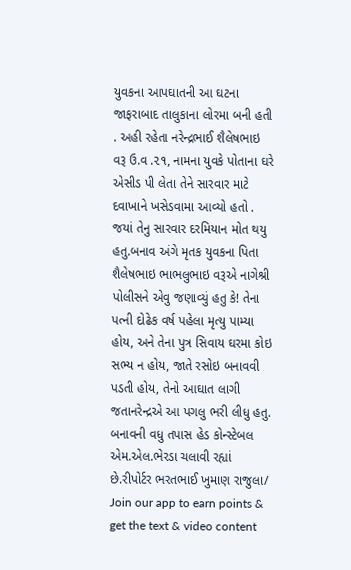યુવકના આપઘાતની આ ઘટના જાફરાબાદ તાલુકાના લોરમા બની હતી . અહી રહેતા નરેન્દ્રભાઈ શૈલેષભાઇ વરૂ ઉ.વ .૨૧, નામના યુવકે પોતાના ઘરે એસીડ પી લેતા તેને સારવાર માટે દવાખાને ખસેડવામા આવ્યો હતો . જયાં તેનુ સારવાર દરમિયાન મોત થયુ હતુ.બનાવ અંગે મૃતક યુવકના પિતા શૈલેષભાઇ ભાભલુભાઇ વરૂએ નાગેશ્રી પોલીસને એવુ જણાવ્યું હતુ કે! તેના પત્ની દોઢેક વર્ષ પહેલા મૃત્યુ પામ્યા હોય, અને તેના પુત્ર સિવાય ઘરમા કોઇ સભ્ય ન હોય, જાતે રસોઇ બનાવવી પડતી હોય, તેનો આઘાત લાગી જતાનરેન્દ્રએ આ પગલુ ભરી લીધુ હતુ. બનાવની વધુ તપાસ હેડ કોન્સ્ટેબલ એમ.એલ.ભેરડા ચલાવી રહ્યાં છે.રીપોર્ટર ભરતભાઈ ખુમાણ રાજુલા/
Join our app to earn points & get the text & video content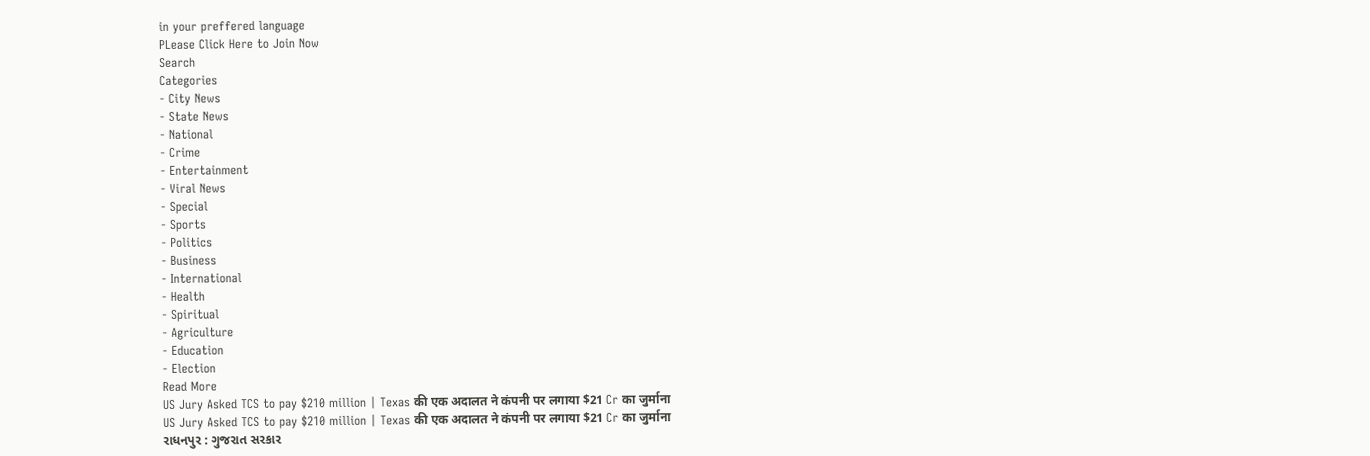in your preffered language
PLease Click Here to Join Now
Search
Categories
- City News
- State News
- National
- Crime
- Entertainment
- Viral News
- Special
- Sports
- Politics
- Business
- International
- Health
- Spiritual
- Agriculture
- Education
- Election
Read More
US Jury Asked TCS to pay $210 million | Texas की एक अदालत ने कंपनी पर लगाया $21 Cr का जुर्माना
US Jury Asked TCS to pay $210 million | Texas की एक अदालत ने कंपनी पर लगाया $21 Cr का जुर्माना
રાધનપુર : ગુજરાત સરકાર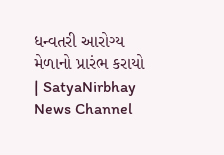ધન્વતરી આરોગ્ય મેળાનો પ્રારંભ કરાયો | SatyaNirbhay News Channel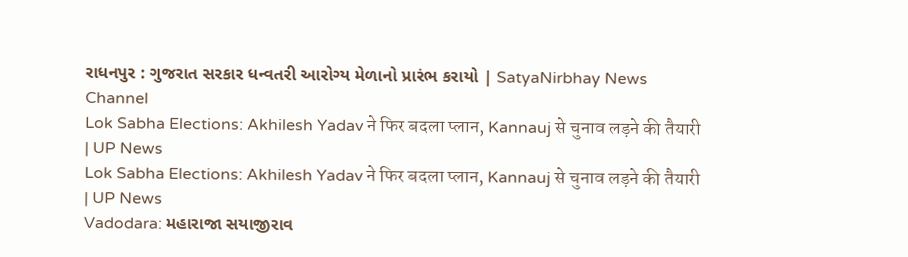રાધનપુર : ગુજરાત સરકાર ધન્વતરી આરોગ્ય મેળાનો પ્રારંભ કરાયો | SatyaNirbhay News Channel
Lok Sabha Elections: Akhilesh Yadav ने फिर बदला प्लान, Kannauj से चुनाव लड़ने की तैयारी | UP News
Lok Sabha Elections: Akhilesh Yadav ने फिर बदला प्लान, Kannauj से चुनाव लड़ने की तैयारी | UP News
Vadodara: મહારાજા સયાજીરાવ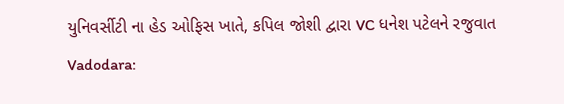યુનિવર્સીટી ના હેડ ઓફિસ ખાતે, કપિલ જોશી દ્વારા VC ધનેશ પટેલને રજુવાત
Vadodara: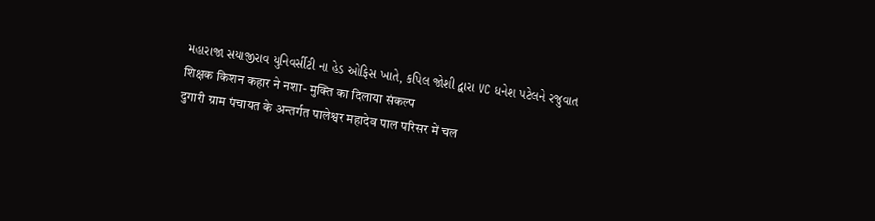મહારાજા સયાજીરાવ યુનિવર્સીટી ના હેડ ઓફિસ ખાતે, કપિલ જોશી દ્વારા VC ધનેશ પટેલને રજુવાત
शिक्षक किशन कहार ने नशा- मुक्ति का दिलाया संकल्प
दुगारी ग्राम पंचायत के अन्तर्गत पालेश्वर महादेव पाल परिसर में चल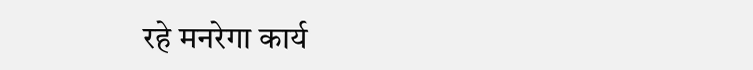रहे मनरेगा कार्य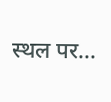स्थल पर...